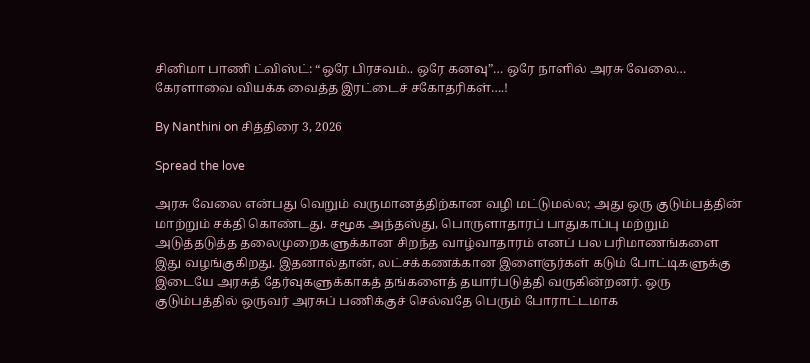சினிமா பாணி ட்விஸ்ட்: “ஒரே பிரசவம்.. ஒரே கனவு”… ஒரே நாளில் அரசு வேலை… கேரளாவை வியக்க வைத்த இரட்டைச் சகோதரிகள்….!

By Nanthini on சித்திரை 3, 2026

Spread the love

அரசு வேலை என்பது வெறும் வருமானத்திற்கான வழி மட்டுமல்ல; அது ஒரு குடும்பத்தின் மாற்றும் சக்தி கொண்டது. சமூக அந்தஸ்து, பொருளாதாரப் பாதுகாப்பு மற்றும் அடுத்தடுத்த தலைமுறைகளுக்கான சிறந்த வாழ்வாதாரம் எனப் பல பரிமாணங்களை இது வழங்குகிறது. இதனால்தான், லட்சக்கணக்கான இளைஞர்கள் கடும் போட்டிகளுக்கு இடையே அரசுத் தேர்வுகளுக்காகத் தங்களைத் தயார்படுத்தி வருகின்றனர். ஒரு குடும்பத்தில் ஒருவர் அரசுப் பணிக்குச் செல்வதே பெரும் போராட்டமாக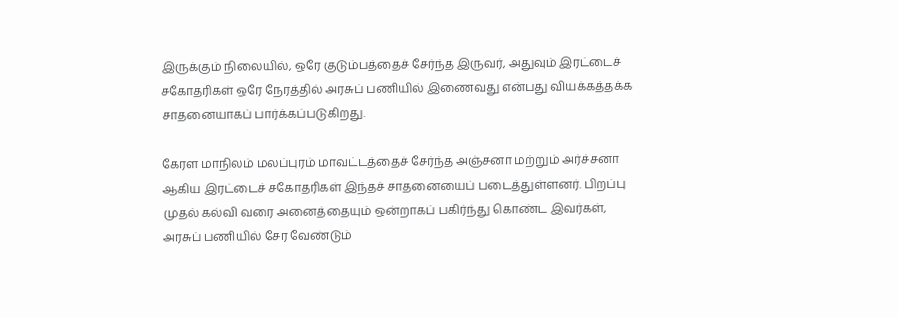இருக்கும் நிலையில், ஒரே குடும்பத்தைச் சேர்ந்த இருவர், அதுவும் இரட்டைச் சகோதரிகள் ஒரே நேரத்தில் அரசுப் பணியில் இணைவது என்பது வியக்கத்தக்க சாதனையாகப் பார்க்கப்படுகிறது.

கேரள மாநிலம் மலப்புரம் மாவட்டத்தைச் சேர்ந்த அஞ்சனா மற்றும் அர்ச்சனா ஆகிய இரட்டைச் சகோதரிகள் இந்தச் சாதனையைப் படைத்துள்ளனர். பிறப்பு முதல் கல்வி வரை அனைத்தையும் ஒன்றாகப் பகிர்ந்து கொண்ட இவர்கள், அரசுப் பணியில் சேர வேண்டும்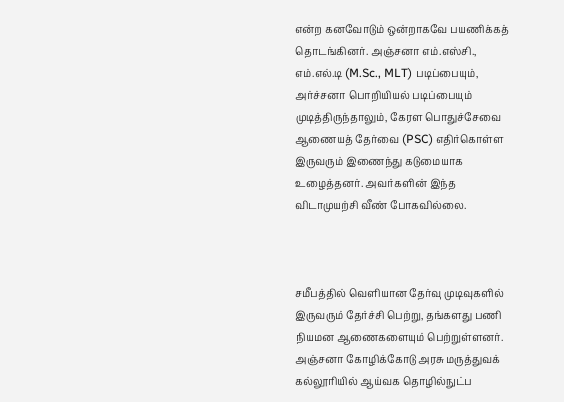என்ற கனவோடும் ஒன்றாகவே பயணிக்கத் தொடங்கினர். அஞ்சனா எம்.எஸ்சி., எம்.எல்.டி (M.Sc., MLT) படிப்பையும், அர்ச்சனா பொறியியல் படிப்பையும் முடித்திருந்தாலும், கேரள பொதுச்சேவை ஆணையத் தேர்வை (PSC) எதிர்கொள்ள இருவரும் இணைந்து கடுமையாக உழைத்தனர். அவர்களின் இந்த விடாமுயற்சி வீண் போகவில்லை.



சமீபத்தில் வெளியான தேர்வு முடிவுகளில் இருவரும் தேர்ச்சி பெற்று, தங்களது பணி நியமன ஆணைகளையும் பெற்றுள்ளனர். அஞ்சனா கோழிக்கோடு அரசு மருத்துவக் கல்லூரியில் ஆய்வக தொழில்நுட்ப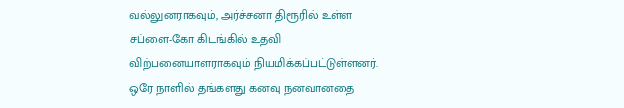வல்லுனராகவும், அர்ச்சனா திரூரில் உள்ள சப்ளை-கோ கிடங்கில் உதவி விற்பனையாளராகவும் நியமிக்கப்பட்டுள்ளனர். ஒரே நாளில் தங்களது கனவு நனவானதை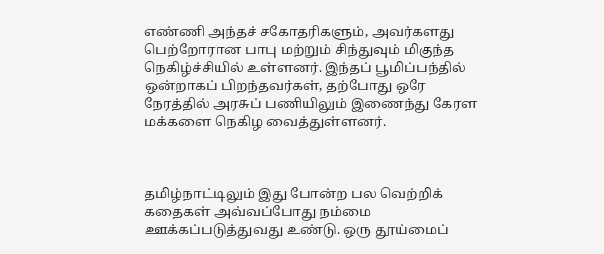எண்ணி அந்தச் சகோதரிகளும், அவர்களது பெற்றோரான பாபு மற்றும் சிந்துவும் மிகுந்த நெகிழ்ச்சியில் உள்ளனர். இந்தப் பூமிப்பந்தில் ஒன்றாகப் பிறந்தவர்கள், தற்போது ஒரே நேரத்தில் அரசுப் பணியிலும் இணைந்து கேரள மக்களை நெகிழ வைத்துள்ளனர்.



தமிழ்நாட்டிலும் இது போன்ற பல வெற்றிக் கதைகள் அவ்வப்போது நம்மை ஊக்கப்படுத்துவது உண்டு. ஒரு தூய்மைப்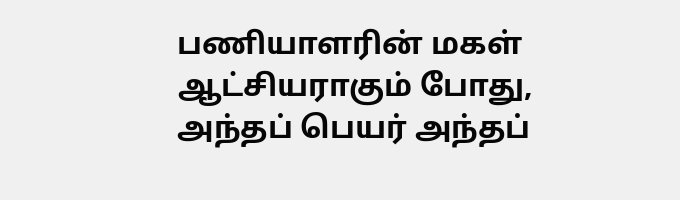பணியாளரின் மகள் ஆட்சியராகும் போது, அந்தப் பெயர் அந்தப்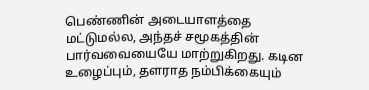பெண்ணின் அடையாளத்தை மட்டுமல்ல, அந்தச் சமூகத்தின் பார்வவையையே மாற்றுகிறது. கடின உழைப்பும், தளராத நம்பிக்கையும்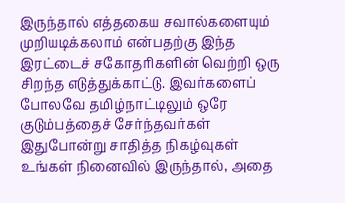இருந்தால் எத்தகைய சவால்களையும் முறியடிக்கலாம் என்பதற்கு இந்த இரட்டைச் சகோதரிகளின் வெற்றி ஒரு சிறந்த எடுத்துக்காட்டு. இவர்களைப் போலவே தமிழ்நாட்டிலும் ஒரே குடும்பத்தைச் சேர்ந்தவர்கள் இதுபோன்று சாதித்த நிகழ்வுகள் உங்கள் நினைவில் இருந்தால், அதை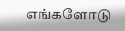எங்களோடு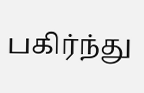பகிர்ந்து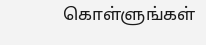கொள்ளுங்கள்